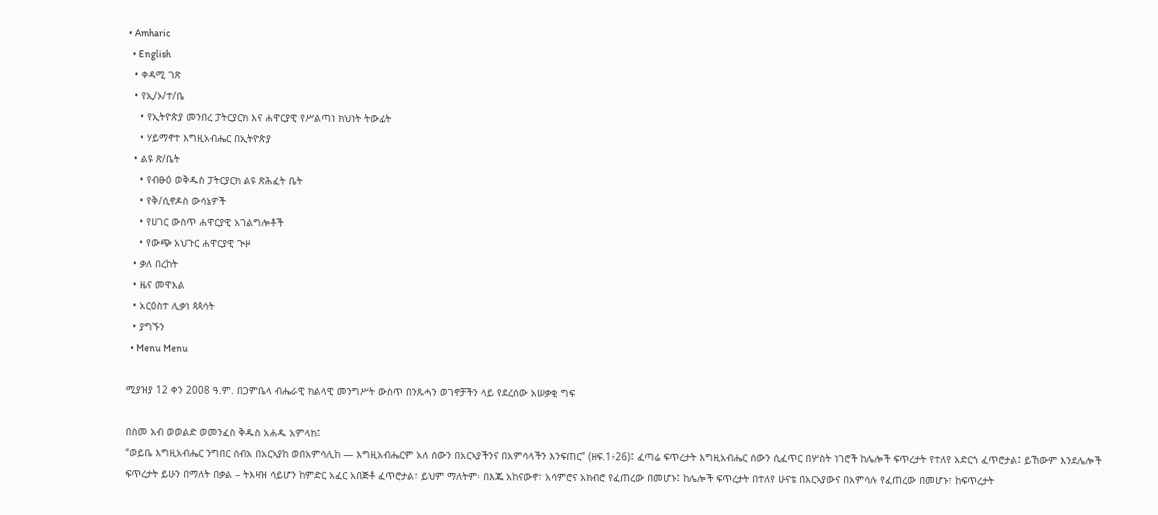• Amharic
  • English
  • ቀዳሚ ገጽ
  • የኢ/ኦ/ተ/ቤ
    • የኢትዮጵያ መንበረ ፓትርያርክ እና ሐዋርያዊ የሥልጣነ ክህነት ትውፊት
    • ሃይማኖተ እግዚአብሔር በኢትዮጵያ
  • ልዩ ጽ/ቤት
    • የብፁዕ ወቅዱስ ፓትርያርክ ልዩ ጽሕፈት ቤት
    • የቅ/ሲኖዶስ ውሳኔዎች
    • የሀገር ውስጥ ሐዋርያዊ አገልግሎቶች
    • የውጭ አህጉር ሐዋርያዊ ጒዞ
  • ቃለ በረከት
  • ዜና መዋእል
  • አርዕስተ ሊቃነ ጳጳሳት
  • ያግኙን
  • Menu Menu

ሚያዝያ 12 ቀን 2008 ዓ.ም. በጋምቤላ ብሔራዊ ክልላዊ መንግሥት ውስጥ በንጹሓን ወገኖቻችን ላይ የደረሰው አሠቃቂ ግፍ

በስመ አብ ወወልድ ወመንፈስ ቅዱስ አሐዱ አምላክ፤
“ወይቤ እግዚአብሔር ንግበር ሰብአ በአርኣያከ ወበአምሳሊከ — እግዚአብሔርም አለ ሰውን በአርኣያችንና በአምሳላችን እንፍጠር” (ዘፍ.1፥26)፤ ፈጣሬ ፍጥረታት እግዚአብሔር ሰውን ሲፈጥር በሦስት ነገሮች ከሌሎች ፍጥረታት የተለየ አድርጎ ፈጥሮታል፤ ይኸውም እንደሌሎች ፍጥረታት ይሁን በማለት በቃል – ትእዛዝ ሳይሆን ከምድር አፈር አበጅቶ ፈጥሮታል፣ ይህም ማለትም፡ በእጁ አከናውኖ፣ አሳምሮና አክብሮ የፈጠረው በመሆኑ፤ ከሌሎች ፍጥረታት በተለየ ሁናቴ በአርኣያውና በአምሳሉ የፈጠረው በመሆኑ፣ ከፍጥረታት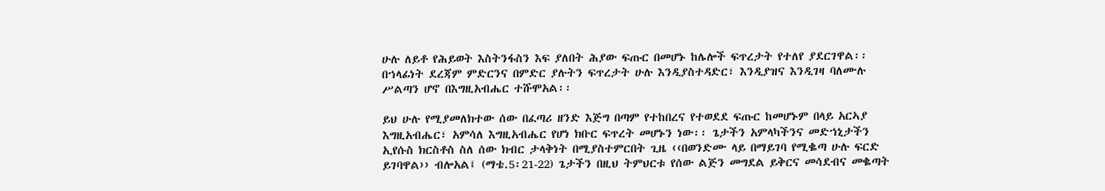ሁሉ ለይቶ የሕይወት እስትንፋስን እፍ ያለበት ሕያው ፍጡር በመሆኑ ከሌሎች ፍጥረታት የተለየ ያደርገዋል፡፡
በኀላፊነት ደረጃም ምድርንና በምድር ያሉትን ፍጥረታት ሁሉ እንዲያስተዳድር፣ እንዲያዝና እንዲገዛ ባለሙሉ ሥልጣን ሆኖ በእግዚአብሔር ተሹሞአል፡፡

ይህ ሁሉ የሚያመለክተው ሰው በፈጣሪ ዘንድ እጅግ በጣም የተከበረና የተወደደ ፍጡር ከመሆኑም በላይ አርኣያ እግዚአብሔር፣ አምሳለ እግዚአብሔር የሆነ ክቡር ፍጥረት መሆኑን ነው፡፡ ጌታችን አምላካችንና መድኀኒታችን ኢየሱስ ክርስቶስ ስለ ሰው ክብር ታላቅነት በሚያስተምርበት ጊዜ ‹‹በወንድሙ ላይ በማይገባ የሚቈጣ ሁሉ ፍርድ ይገባዋል›› ብሎአል፤ (ማቴ.5፡21-22) ጌታችን በዚህ ትምህርቱ የሰው ልጅን መግደል ይቅርና መሳደብና መቈጣት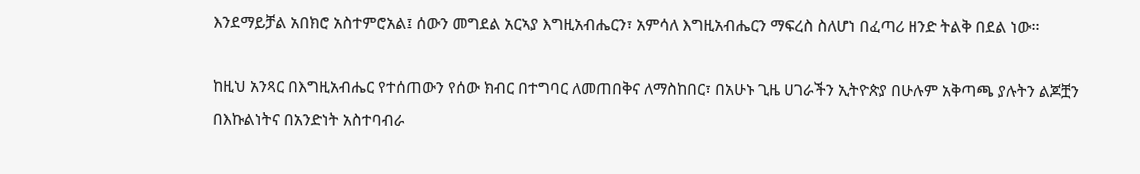እንደማይቻል አበክሮ አስተምሮአል፤ ሰውን መግደል አርኣያ እግዚአብሔርን፣ አምሳለ እግዚአብሔርን ማፍረስ ስለሆነ በፈጣሪ ዘንድ ትልቅ በደል ነው፡፡

ከዚህ አንጻር በእግዚአብሔር የተሰጠውን የሰው ክብር በተግባር ለመጠበቅና ለማስከበር፣ በአሁኑ ጊዜ ሀገራችን ኢትዮጵያ በሁሉም አቅጣጫ ያሉትን ልጆቿን በእኩልነትና በአንድነት አስተባብራ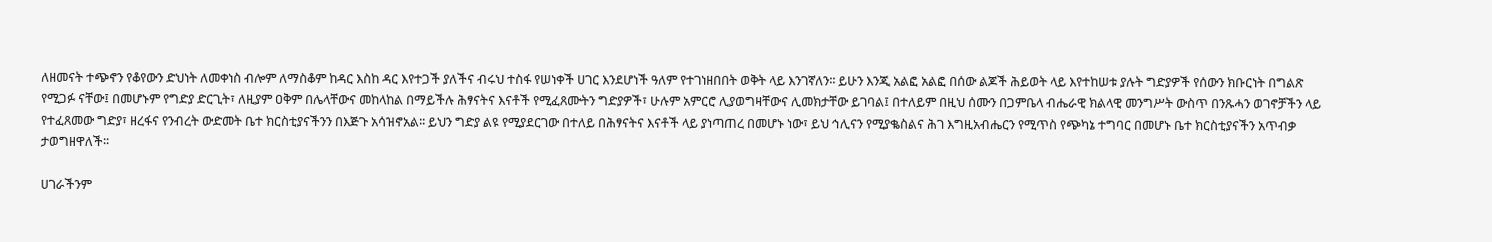ለዘመናት ተጭኖን የቆየውን ድህነት ለመቀነስ ብሎም ለማስቆም ከዳር እስከ ዳር እየተጋች ያለችና ብሩህ ተስፋ የሠነቀች ሀገር እንደሆነች ዓለም የተገነዘበበት ወቅት ላይ እንገኛለን፡፡ ይሁን እንጂ አልፎ አልፎ በሰው ልጆች ሕይወት ላይ እየተከሠቱ ያሉት ግድያዎች የሰውን ክቡርነት በግልጽ የሚጋፉ ናቸው፤ በመሆኑም የግድያ ድርጊት፣ ለዚያም ዐቅም በሌላቸውና መከላከል በማይችሉ ሕፃናትና እናቶች የሚፈጸሙትን ግድያዎች፣ ሁሉም አምርሮ ሊያወግዛቸውና ሊመክታቸው ይገባል፤ በተለይም በዚህ ሰሙን በጋምቤላ ብሔራዊ ክልላዊ መንግሥት ውስጥ በንጹሓን ወገኖቻችን ላይ የተፈጸመው ግድያ፣ ዘረፋና የንብረት ውድመት ቤተ ክርስቲያናችንን በእጅጉ አሳዝኖአል፡፡ ይህን ግድያ ልዩ የሚያደርገው በተለይ በሕፃናትና እናቶች ላይ ያነጣጠረ በመሆኑ ነው፣ ይህ ኅሊናን የሚያቈስልና ሕገ እግዚአብሔርን የሚጥስ የጭካኔ ተግባር በመሆኑ ቤተ ክርስቲያናችን አጥብቃ ታወግዘዋለች፡፡

ሀገራችንም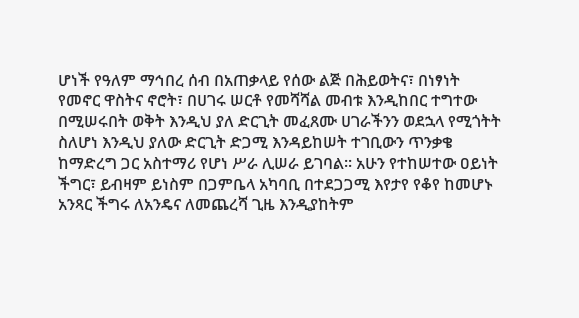ሆነች የዓለም ማኅበረ ሰብ በአጠቃላይ የሰው ልጅ በሕይወትና፣ በነፃነት የመኖር ዋስትና ኖሮት፣ በሀገሩ ሠርቶ የመሻሻል መብቱ እንዲከበር ተግተው በሚሠሩበት ወቅት እንዲህ ያለ ድርጊት መፈጸሙ ሀገራችንን ወደኋላ የሚጎትት ስለሆነ እንዲህ ያለው ድርጊት ድጋሚ እንዳይከሠት ተገቢውን ጥንቃቄ ከማድረግ ጋር አስተማሪ የሆነ ሥራ ሊሠራ ይገባል፡፡ አሁን የተከሠተው ዐይነት ችግር፣ ይብዛም ይነስም በጋምቤላ አካባቢ በተደጋጋሚ እየታየ የቆየ ከመሆኑ አንጻር ችግሩ ለአንዴና ለመጨረሻ ጊዜ እንዲያከትም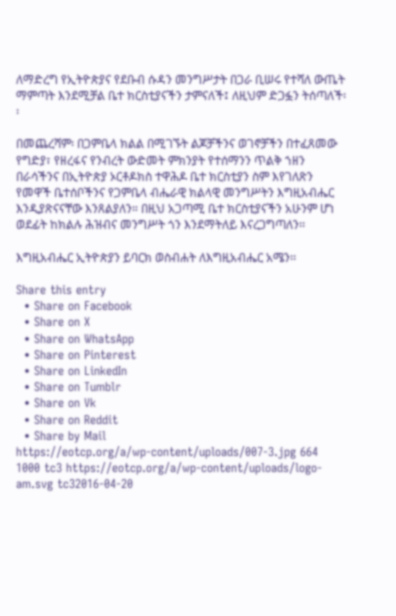ለማድረግ የኢትዮጵያና የደቡብ ሱዳን መንግሥታት በጋራ ቢሠሩ የተሻለ ውጤት ማምጣት እንደሚቻል ቤተ ክርስቲያናችን ታምናለች፤ ለዚህም ድጋፏን ትሰጣለች፡፡

በመጨረሻም፡ በጋምቤላ ክልል በሚገኙት ልጆቻችንና ወገኖቻችን በተፈጸመው የግድያ፣ የዘረፋና የንብረት ውድመት ምክንያት የተሰማንን ጥልቅ ኀዘን በራሳችንና በኢትዮጵያ ኦርቶዶክስ ተዋሕዶ ቤተ ክርስቲያን ስም እየገለጽን የመዋች ቤተሰቦችንና የጋምቤላ ብሔራዊ ክልላዊ መንግሥትን እግዚአብሔር እንዲያጽናናቸው እንጸልያለን። በዚህ አጋጣሚ ቤተ ክርስቲያናችን አሁንም ሆነ ወደፊት ከክልሉ ሕዝብና መንግሥት ጎን እንደማትለይ እናረጋግጣለን፡፡

እግዚአብሔር ኢትዮጵያን ይባርክ ወስብሐት ለእግዚአብሔር አሜን፡፡

Share this entry
  • Share on Facebook
  • Share on X
  • Share on WhatsApp
  • Share on Pinterest
  • Share on LinkedIn
  • Share on Tumblr
  • Share on Vk
  • Share on Reddit
  • Share by Mail
https://eotcp.org/a/wp-content/uploads/007-3.jpg 664 1000 tc3 https://eotcp.org/a/wp-content/uploads/logo-am.svg tc32016-04-20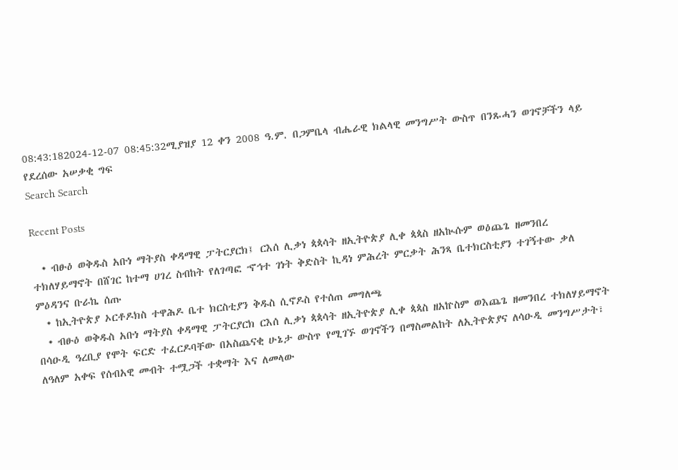08:43:182024-12-07 08:45:32ሚያዝያ 12 ቀን 2008 ዓ.ም. በጋምቤላ ብሔራዊ ክልላዊ መንግሥት ውስጥ በንጹሓን ወገኖቻችን ላይ የደረሰው አሠቃቂ ግፍ
Search Search

Recent Posts

  • ብፁዕ ወቅዱስ አቡነ ማትያስ ቀዳማዊ ፓትርያርክ፤ ርእሰ ሊቃነ ጳጳሳት ዘኢትዮጵያ ሊቀ ጳጳስ ዘአኲሱም ወዕጨጌ ዘመንበረ ተክለሃይማኖት በሸገር ከተማ ሀገረ ስብከት የለገጣፎ ኆኅተ ገነት ቅድስት ኪዳነ ምሕረት ምርቃት ሕንጻ ቤተክርስቲያን ተገኝተው ቃለ ምዕዳንና ቡራኬ ሰጡ
  • ከኢትዮጵያ ኦርቶዶክስ ተዋሕዶ ቤተ ክርስቲያን ቅዱስ ሲኖዶስ የተሰጠ መግለጫ
  • ብፁዕ ወቅዱስ አቡነ ማትያስ ቀዳማዊ ፓትርያርክ ርእሰ ሊቃነ ጳጳሳት ዘኢትዮጵያ ሊቀ ጳጳስ ዘአኵስም ወእጨጌ ዘመንበረ ተክለሃይማኖት በሳዑዲ ዓረቢያ የሞት ፍርድ ተፈርዶባቸው በአስጨናቂ ሁኔታ ውስጥ የሚገኙ ወገኖችን በማስመልከት ለኢትዮጵያና ለሳዑዲ መንግሥታት፣ ለዓለም አቀፍ የሰብአዊ መብት ተሟጋች ተቋማት እና ለመላው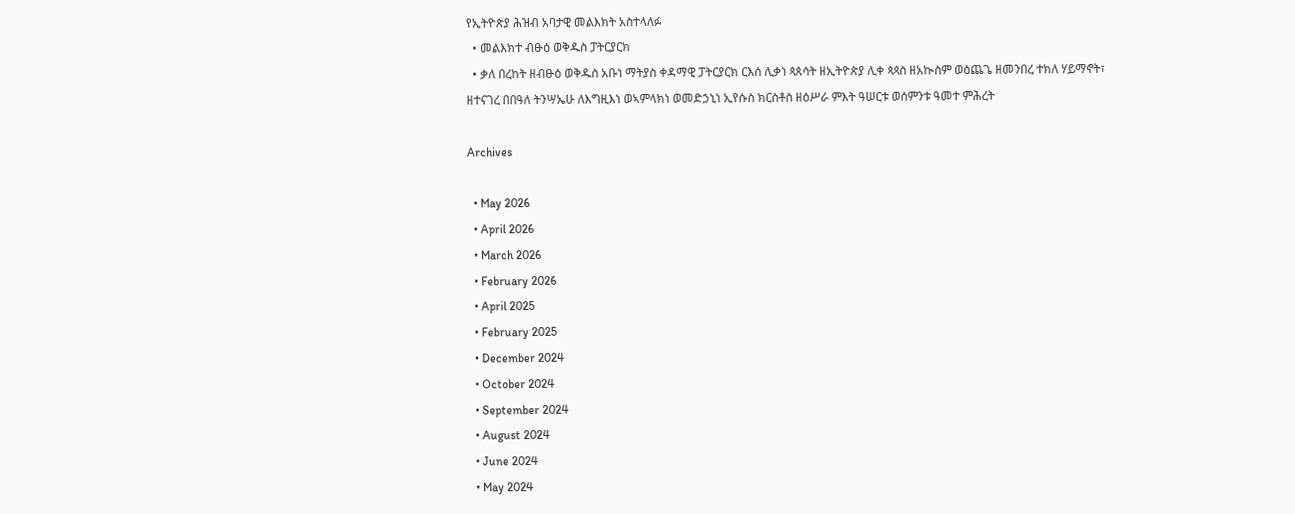የኢትዮጵያ ሕዝብ አባታዊ መልእክት አስተላለፉ
  • መልእክተ ብፁዕ ወቅዱስ ፓትርያርክ
  • ቃለ በረከት ዘብፁዕ ወቅዱስ አቡነ ማትያስ ቀዳማዊ ፓትርያርክ ርእሰ ሊቃነ ጳጰሳት ዘኢትዮጵያ ሊቀ ጳጳስ ዘአኲስም ወዕጨጌ ዘመንበረ ተክለ ሃይማኖት፣ ዘተናገረ በበዓለ ትንሣኤሁ ለእግዚእነ ወኣምላክነ ወመድኃኒነ ኢየሱስ ክርስቶስ ዘዕሥራ ምእት ዓሠርቱ ወሰምንቱ ዓመተ ምሕረት

Archives

  • May 2026
  • April 2026
  • March 2026
  • February 2026
  • April 2025
  • February 2025
  • December 2024
  • October 2024
  • September 2024
  • August 2024
  • June 2024
  • May 2024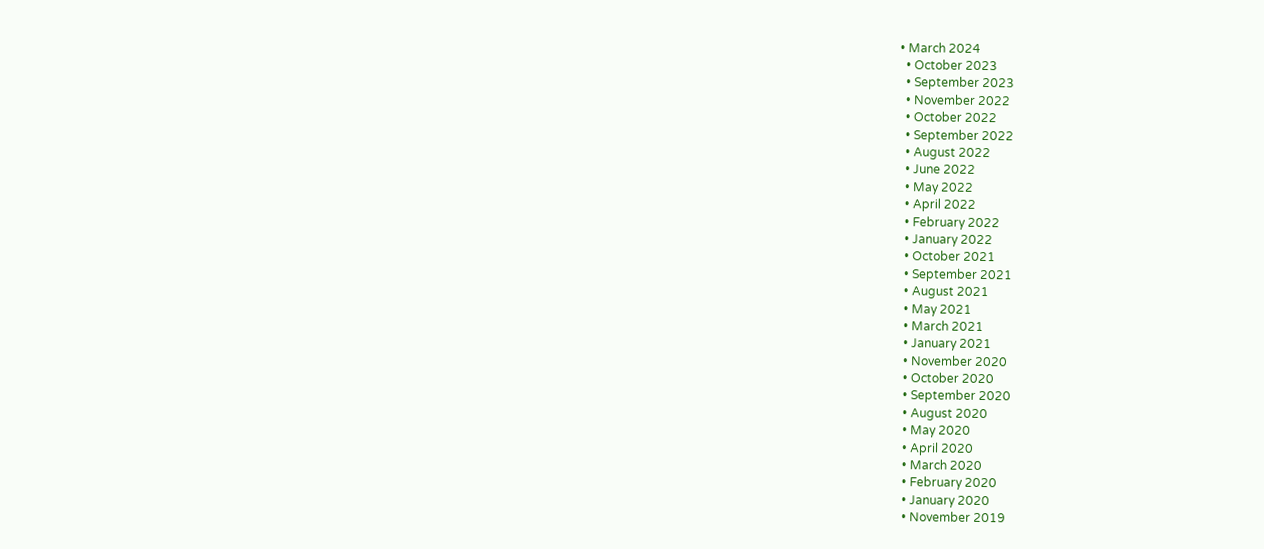• March 2024
  • October 2023
  • September 2023
  • November 2022
  • October 2022
  • September 2022
  • August 2022
  • June 2022
  • May 2022
  • April 2022
  • February 2022
  • January 2022
  • October 2021
  • September 2021
  • August 2021
  • May 2021
  • March 2021
  • January 2021
  • November 2020
  • October 2020
  • September 2020
  • August 2020
  • May 2020
  • April 2020
  • March 2020
  • February 2020
  • January 2020
  • November 2019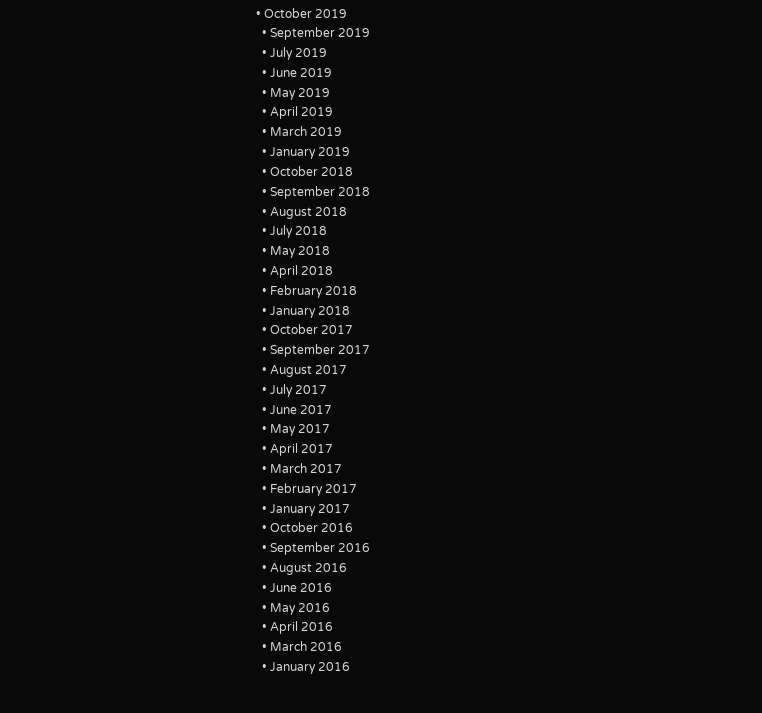• October 2019
  • September 2019
  • July 2019
  • June 2019
  • May 2019
  • April 2019
  • March 2019
  • January 2019
  • October 2018
  • September 2018
  • August 2018
  • July 2018
  • May 2018
  • April 2018
  • February 2018
  • January 2018
  • October 2017
  • September 2017
  • August 2017
  • July 2017
  • June 2017
  • May 2017
  • April 2017
  • March 2017
  • February 2017
  • January 2017
  • October 2016
  • September 2016
  • August 2016
  • June 2016
  • May 2016
  • April 2016
  • March 2016
  • January 2016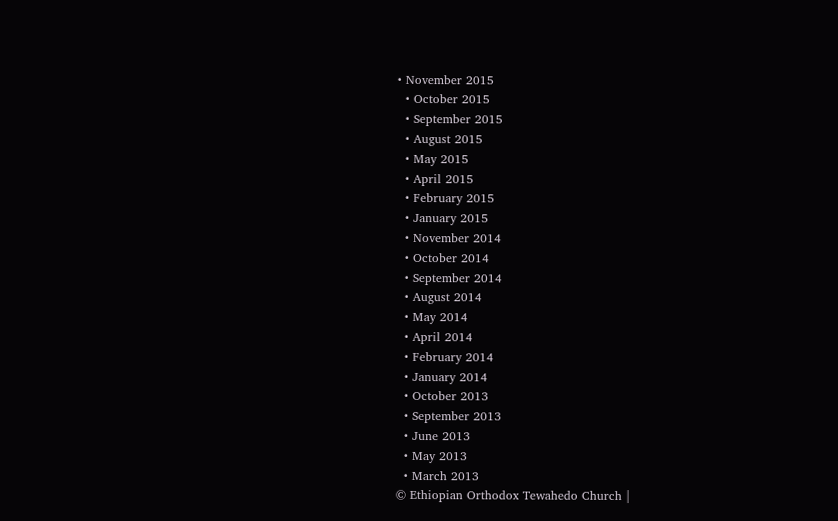• November 2015
  • October 2015
  • September 2015
  • August 2015
  • May 2015
  • April 2015
  • February 2015
  • January 2015
  • November 2014
  • October 2014
  • September 2014
  • August 2014
  • May 2014
  • April 2014
  • February 2014
  • January 2014
  • October 2013
  • September 2013
  • June 2013
  • May 2013
  • March 2013
© Ethiopian Orthodox Tewahedo Church |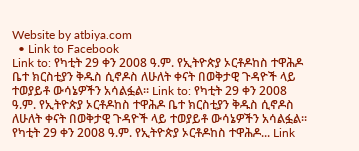Website by atbiya.com
  • Link to Facebook
Link to: የካቲት 29 ቀን 2008 ዓ.ም. የኢትዮጵያ ኦርቶዶከስ ተዋሕዶ ቤተ ክርስቲያን ቅዱስ ሲኖዶስ ለሁለት ቀናት በወቅታዊ ጉዳዮች ላይ ተወያይቶ ውሳኔዎችን አሳልፏል፡፡ Link to: የካቲት 29 ቀን 2008 ዓ.ም. የኢትዮጵያ ኦርቶዶከስ ተዋሕዶ ቤተ ክርስቲያን ቅዱስ ሲኖዶስ ለሁለት ቀናት በወቅታዊ ጉዳዮች ላይ ተወያይቶ ውሳኔዎችን አሳልፏል፡፡ የካቲት 29 ቀን 2008 ዓ.ም. የኢትዮጵያ ኦርቶዶከስ ተዋሕዶ... Link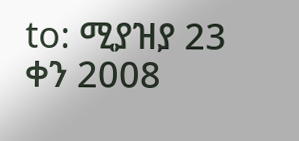to: ሚያዝያ 23 ቀን 2008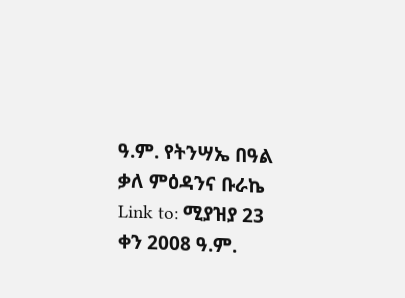ዓ.ም. የትንሣኤ በዓል ቃለ ምዕዳንና ቡራኬ Link to: ሚያዝያ 23 ቀን 2008 ዓ.ም.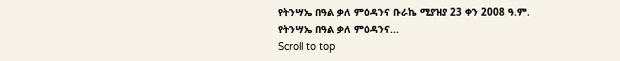የትንሣኤ በዓል ቃለ ምዕዳንና ቡራኬ ሚያዝያ 23 ቀን 2008 ዓ.ም. የትንሣኤ በዓል ቃለ ምዕዳንና...
Scroll to top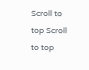Scroll to top Scroll to top